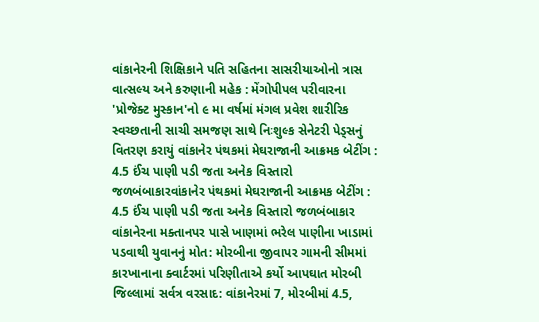વાંકાનેરની શિક્ષિકાને પતિ સહિતના સાસરીયાઓનો ત્રાસ વાત્સલ્ય અને કરુણાની મહેક : મેંગોપીપલ પરીવારના 'પ્રોજેક્ટ મુસ્કાન'નો ૯ મા વર્ષમાં મંગલ પ્રવેશ શારીરિક સ્વચ્છતાની સાચી સમજણ સાથે નિઃશુલ્ક સેનેટરી પેડ્સનું વિતરણ કરાયું વાંકાનેર પંથકમાં મેઘરાજાની આક્રમક બેટીંગ : 4.5 ઈંચ પાણી પડી જતા અનેક વિસ્તારો જળબંબાકારવાંકાનેર પંથકમાં મેઘરાજાની આક્રમક બેટીંગ : 4.5 ઈંચ પાણી પડી જતા અનેક વિસ્તારો જળબંબાકાર વાંકાનેરના મક્તાનપર પાસે ખાણમાં ભરેલ પાણીના ખાડામાં પડવાથી યુવાનનું મોત: મોરબીના જીવાપર ગામની સીમમાં કારખાનાના ક્વાર્ટરમાં પરિણીતાએ કર્યો આપઘાત મોરબી જિલ્લામાં સર્વત્ર વરસાદ: વાંકાનેરમાં 7, મોરબીમાં 4.5,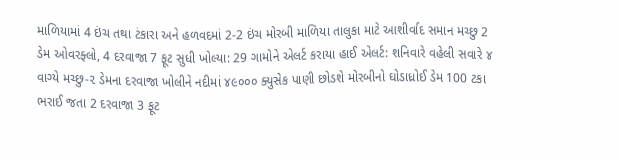માળિયામાં 4 ઇંચ તથા ટંકારા અને હળવદમાં 2-2 ઇંચ મોરબી માળિયા તાલુકા માટે આશીર્વાદ સમાન મચ્છુ 2 ડેમ ઓવરફ્લો, 4 દરવાજા 7 ફૂટ સુધી ખોલ્યા: 29 ગામોને એલર્ટ કરાયા હાઈ એલર્ટ: શનિવારે વહેલી સવારે ૪ વાગ્યે મચ્છુ-૨ ડેમના દરવાજા ખોલીને નદીમાં ૪૯૦૦૦ ક્યુસેક પાણી છોડશે મોરબીનો ઘોડાધ્રોઈ ડેમ 100 ટકા ભરાઈ જતા 2 દરવાજા 3 ફૂટ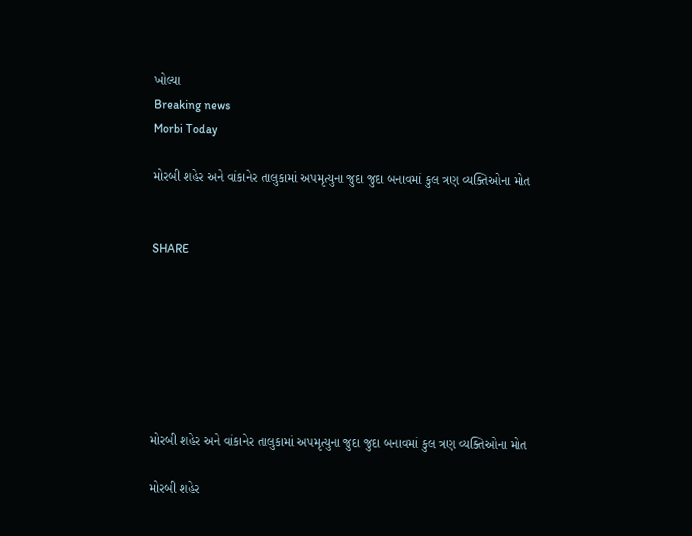ખોલ્યા
Breaking news
Morbi Today

મોરબી શહેર અને વાંકાનેર તાલુકામાં અપમૃત્યુના જુદા જુદા બનાવમાં કુલ ત્રણ વ્યક્તિઓના મોત


SHARE







મોરબી શહેર અને વાંકાનેર તાલુકામાં અપમૃત્યુના જુદા જુદા બનાવમાં કુલ ત્રણ વ્યક્તિઓના મોત

મોરબી શહેર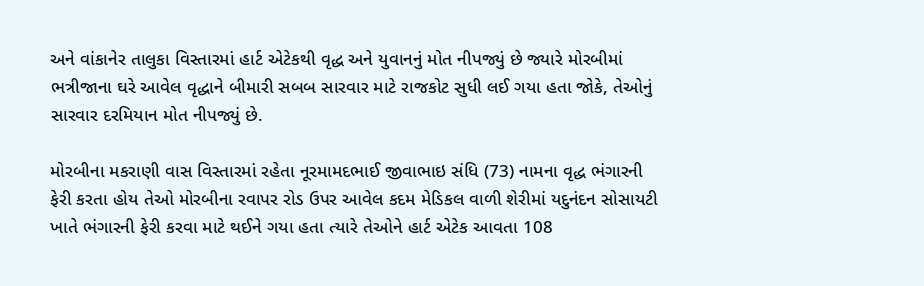અને વાંકાનેર તાલુકા વિસ્તારમાં હાર્ટ એટેકથી વૃદ્ધ અને યુવાનનું મોત નીપજ્યું છે જ્યારે મોરબીમાં ભત્રીજાના ઘરે આવેલ વૃદ્ધાને બીમારી સબબ સારવાર માટે રાજકોટ સુધી લઈ ગયા હતા જોકે, તેઓનું સારવાર દરમિયાન મોત નીપજ્યું છે.

મોરબીના મકરાણી વાસ વિસ્તારમાં રહેતા નૂરમામદભાઈ જીવાભાઇ સંધિ (73) નામના વૃદ્ધ ભંગારની ફેરી કરતા હોય તેઓ મોરબીના રવાપર રોડ ઉપર આવેલ કદમ મેડિકલ વાળી શેરીમાં યદુનંદન સોસાયટી ખાતે ભંગારની ફેરી કરવા માટે થઈને ગયા હતા ત્યારે તેઓને હાર્ટ એટેક આવતા 108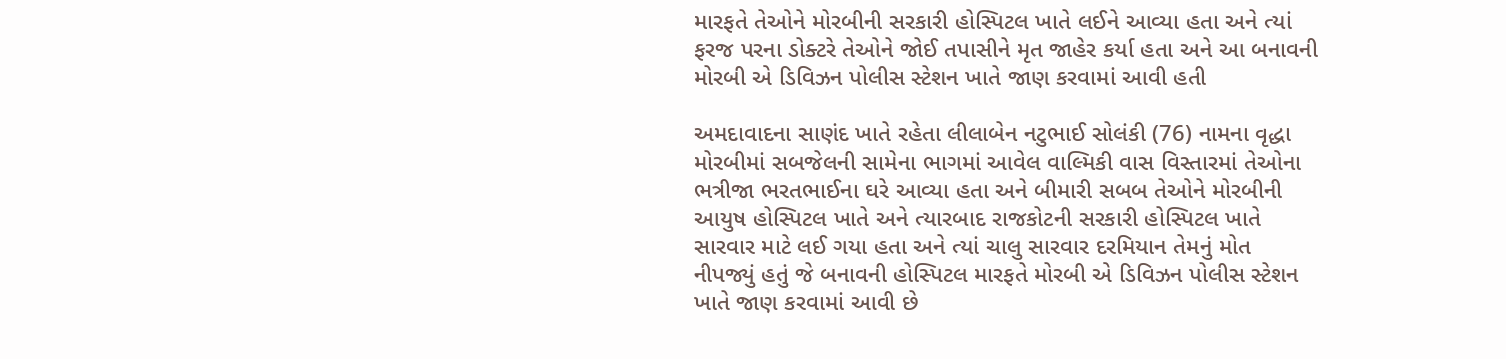મારફતે તેઓને મોરબીની સરકારી હોસ્પિટલ ખાતે લઈને આવ્યા હતા અને ત્યાં ફરજ પરના ડોક્ટરે તેઓને જોઈ તપાસીને મૃત જાહેર કર્યા હતા અને આ બનાવની મોરબી એ ડિવિઝન પોલીસ સ્ટેશન ખાતે જાણ કરવામાં આવી હતી

અમદાવાદના સાણંદ ખાતે રહેતા લીલાબેન નટુભાઈ સોલંકી (76) નામના વૃદ્ધા મોરબીમાં સબજેલની સામેના ભાગમાં આવેલ વાલ્મિકી વાસ વિસ્તારમાં તેઓના ભત્રીજા ભરતભાઈના ઘરે આવ્યા હતા અને બીમારી સબબ તેઓને મોરબીની આયુષ હોસ્પિટલ ખાતે અને ત્યારબાદ રાજકોટની સરકારી હોસ્પિટલ ખાતે સારવાર માટે લઈ ગયા હતા અને ત્યાં ચાલુ સારવાર દરમિયાન તેમનું મોત નીપજ્યું હતું જે બનાવની હોસ્પિટલ મારફતે મોરબી એ ડિવિઝન પોલીસ સ્ટેશન ખાતે જાણ કરવામાં આવી છે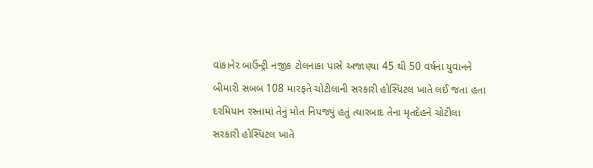વાંકાનેર બાઉન્ટ્રી નજીક ટોલનાકા પાસે અજાણ્યા 45 થી 50 વર્ષના યુવાનને બીમારી સબબ 108 મારફતે ચોટીલાની સરકારી હોસ્પિટલ ખાતે લઈ જતા હતા દરમિયાન રસ્તામાં તેનું મોત નિપજ્યું હતું ત્યારબાદ તેના મૃતદેહને ચોટીલા સરકારી હોસ્પિટલ ખાતે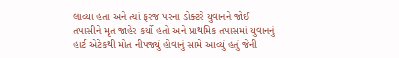લાવ્યા હતા અને ત્યાં ફરજ પરના ડોક્ટરે યુવાનને જોઈ તપાસીને મૃત જાહેર કર્યો હતો અને પ્રાથમિક તપાસમાં યુવાનનું હાર્ટ એટેકથી મોત નીપજ્યું હોવાનું સામે આવ્યું હતું જેની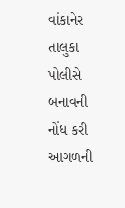વાંકાનેર તાલુકા પોલીસે બનાવની નોંધ કરી આગળની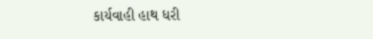કાર્યવાહી હાથ ધરી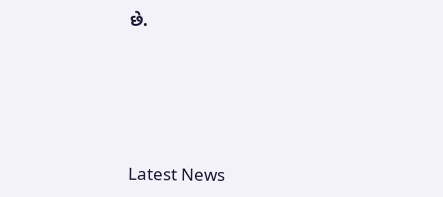છે.






Latest News